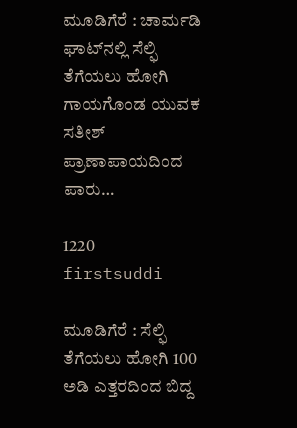ಮೂಡಿಗೆರೆ : ಚಾರ್ಮಡಿ ಘಾಟ್‍ನಲ್ಲಿ ಸೆಲ್ಫಿ ತೆಗೆಯಲು ಹೋಗಿ ಗಾಯಗೊಂಡ ಯುವಕ ಸತೀಶ್ ಪ್ರಾಣಾಪಾಯದಿಂದ ಪಾರು…

1220
firstsuddi

ಮೂಡಿಗೆರೆ : ಸೆಲ್ಫಿ ತೆಗೆಯಲು ಹೋಗಿ 100 ಅಡಿ ಎತ್ತರದಿಂದ ಬಿದ್ದ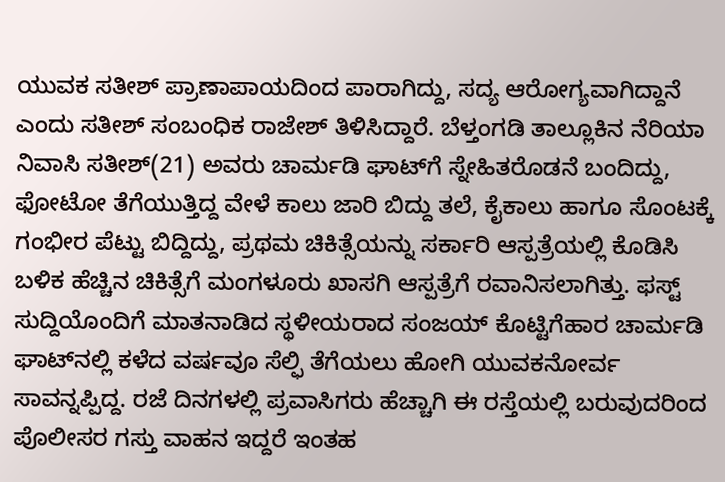ಯುವಕ ಸತೀಶ್ ಪ್ರಾಣಾಪಾಯದಿಂದ ಪಾರಾಗಿದ್ದು, ಸದ್ಯ ಆರೋಗ್ಯವಾಗಿದ್ದಾನೆ ಎಂದು ಸತೀಶ್ ಸಂಬಂಧಿಕ ರಾಜೇಶ್ ತಿಳಿಸಿದ್ದಾರೆ. ಬೆಳ್ತಂಗಡಿ ತಾಲ್ಲೂಕಿನ ನೆರಿಯಾ ನಿವಾಸಿ ಸತೀಶ್(21) ಅವರು ಚಾರ್ಮಡಿ ಘಾಟ್‍ಗೆ ಸ್ನೇಹಿತರೊಡನೆ ಬಂದಿದ್ದು, ಫೋಟೋ ತೆಗೆಯುತ್ತಿದ್ದ ವೇಳೆ ಕಾಲು ಜಾರಿ ಬಿದ್ದು ತಲೆ, ಕೈಕಾಲು ಹಾಗೂ ಸೊಂಟಕ್ಕೆ ಗಂಭೀರ ಪೆಟ್ಟು ಬಿದ್ದಿದ್ದು, ಪ್ರಥಮ ಚಿಕಿತ್ಸೆಯನ್ನು ಸರ್ಕಾರಿ ಆಸ್ಪತ್ರೆಯಲ್ಲಿ ಕೊಡಿಸಿ ಬಳಿಕ ಹೆಚ್ಚಿನ ಚಿಕಿತ್ಸೆಗೆ ಮಂಗಳೂರು ಖಾಸಗಿ ಆಸ್ಪತ್ರೆಗೆ ರವಾನಿಸಲಾಗಿತ್ತು. ಫಸ್ಟ್ ಸುದ್ದಿಯೊಂದಿಗೆ ಮಾತನಾಡಿದ ಸ್ಥಳೀಯರಾದ ಸಂಜಯ್ ಕೊಟ್ಟಿಗೆಹಾರ ಚಾರ್ಮಡಿ ಘಾಟ್‍ನಲ್ಲಿ ಕಳೆದ ವರ್ಷವೂ ಸೆಲ್ಫಿ ತೆಗೆಯಲು ಹೋಗಿ ಯುವಕನೋರ್ವ ಸಾವನ್ನಪ್ಪಿದ್ದ. ರಜೆ ದಿನಗಳಲ್ಲಿ ಪ್ರವಾಸಿಗರು ಹೆಚ್ಚಾಗಿ ಈ ರಸ್ತೆಯಲ್ಲಿ ಬರುವುದರಿಂದ ಪೊಲೀಸರ ಗಸ್ತು ವಾಹನ ಇದ್ದರೆ ಇಂತಹ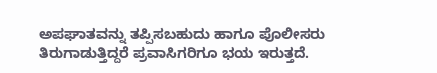ಅಪಘಾತವನ್ನು ತಪ್ಪಿಸಬಹುದು ಹಾಗೂ ಪೊಲೀಸರು ತಿರುಗಾಡುತ್ತಿದ್ದರೆ ಪ್ರವಾಸಿಗರಿಗೂ ಭಯ ಇರುತ್ತದೆ.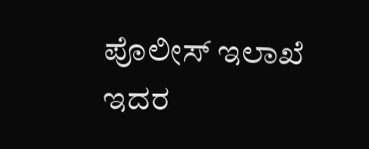ಪೊಲೀಸ್ ಇಲಾಖೆ ಇದರ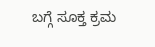ಬಗ್ಗೆ ಸೂಕ್ತ ಕ್ರಮ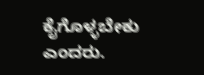ಕೈಗೊಳ್ಳಬೇಕು ಎಂದರು.